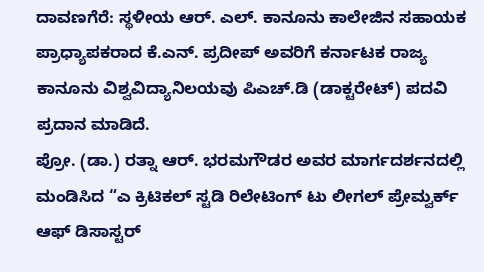ದಾವಣಗೆರೆ: ಸ್ಥಳೀಯ ಆರ್. ಎಲ್. ಕಾನೂನು ಕಾಲೇಜಿನ ಸಹಾಯಕ ಪ್ರಾಧ್ಯಾಪಕರಾದ ಕೆ.ಎನ್. ಪ್ರದೀಪ್ ಅವರಿಗೆ ಕರ್ನಾಟಕ ರಾಜ್ಯ ಕಾನೂನು ವಿಶ್ವವಿದ್ಯಾನಿಲಯವು ಪಿಎಚ್.ಡಿ (ಡಾಕ್ಟರೇಟ್) ಪದವಿ ಪ್ರದಾನ ಮಾಡಿದೆ.
ಪ್ರೋ. (ಡಾ.) ರತ್ನಾ ಆರ್. ಭರಮಗೌಡರ ಅವರ ಮಾರ್ಗದರ್ಶನದಲ್ಲಿ ಮಂಡಿಸಿದ “ಎ ಕ್ರಿಟಿಕಲ್ ಸ್ಟಡಿ ರಿಲೇಟಿಂಗ್ ಟು ಲೀಗಲ್ ಪ್ರೇಮ್ವರ್ಕ್ ಆಫ್ ಡಿಸಾಸ್ಟರ್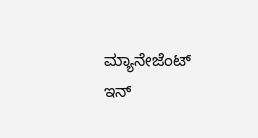ಮ್ಯಾನೇಜೆಂಟ್ ಇನ್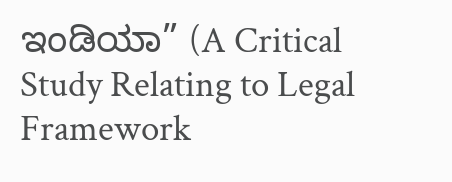ಇಂಡಿಯಾ” (A Critical Study Relating to Legal Framework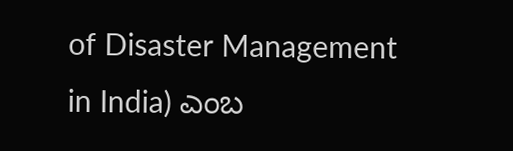of Disaster Management in India) ಎಂಬ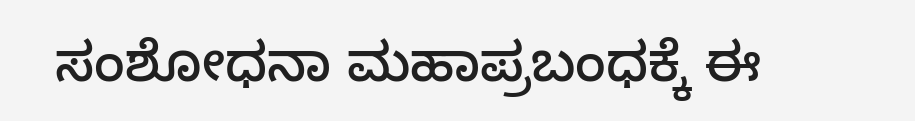ಸಂಶೋಧನಾ ಮಹಾಪ್ರಬಂಧಕ್ಕೆ ಈ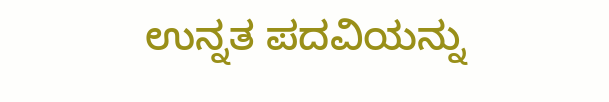ಉನ್ನತ ಪದವಿಯನ್ನು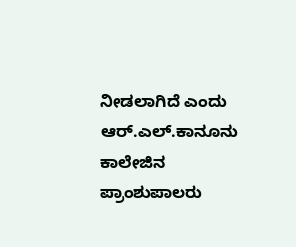ನೀಡಲಾಗಿದೆ ಎಂದು ಆರ್.ಎಲ್.ಕಾನೂನು ಕಾಲೇಜಿನ ಪ್ರಾಂಶುಪಾಲರು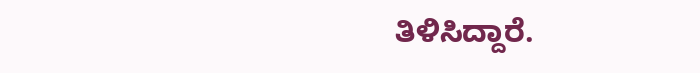ತಿಳಿಸಿದ್ದಾರೆ.